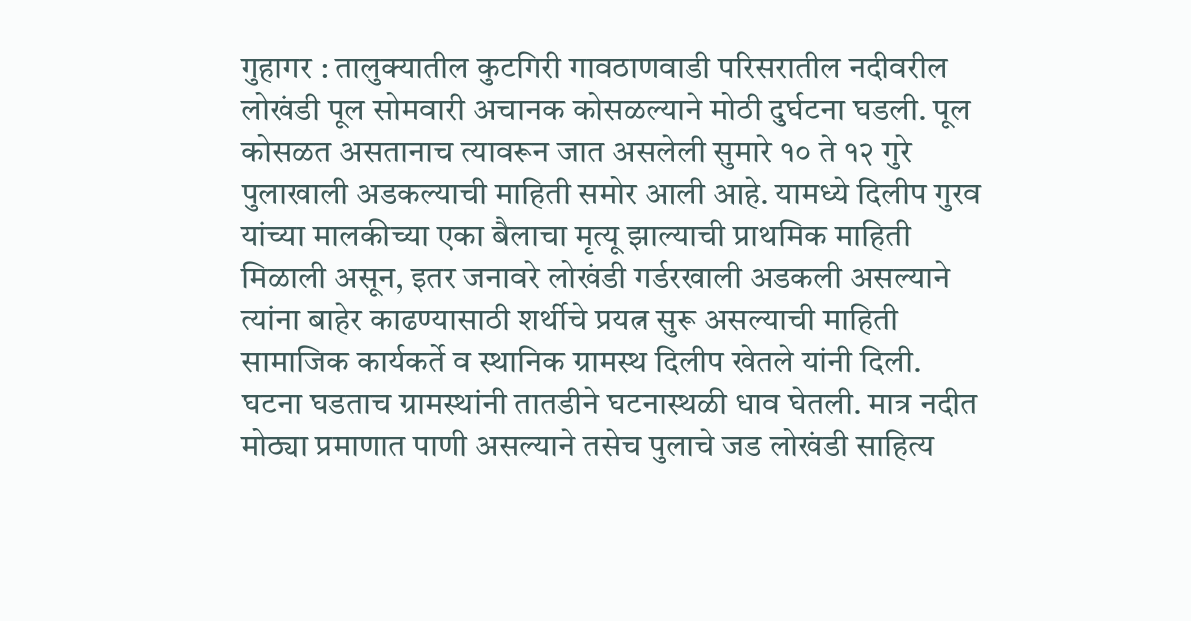गुहागर : तालुक्यातील कुटगिरी गावठाणवाडी परिसरातील नदीवरील लोखंडी पूल सोमवारी अचानक कोसळल्याने मोठी दुर्घटना घडली. पूल कोसळत असतानाच त्यावरून जात असलेली सुमारे १० ते १२ गुरे पुलाखाली अडकल्याची माहिती समोर आली आहे. यामध्ये दिलीप गुरव यांच्या मालकीच्या एका बैलाचा मृत्यू झाल्याची प्राथमिक माहिती मिळाली असून, इतर जनावरे लोखंडी गर्डरखाली अडकली असल्याने त्यांना बाहेर काढण्यासाठी शर्थीचे प्रयत्न सुरू असल्याची माहिती सामाजिक कार्यकर्ते व स्थानिक ग्रामस्थ दिलीप खेतले यांनी दिली.
घटना घडताच ग्रामस्थांनी तातडीने घटनास्थळी धाव घेतली. मात्र नदीत मोठ्या प्रमाणात पाणी असल्याने तसेच पुलाचे जड लोखंडी साहित्य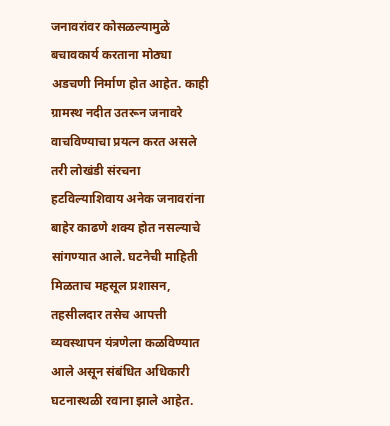जनावरांवर कोसळल्यामुळे बचावकार्य करताना मोठ्या अडचणी निर्माण होत आहेत. काही ग्रामस्थ नदीत उतरून जनावरे वाचविण्याचा प्रयत्न करत असले तरी लोखंडी संरचना हटविल्याशिवाय अनेक जनावरांना बाहेर काढणे शक्य होत नसल्याचे सांगण्यात आले. घटनेची माहिती मिळताच महसूल प्रशासन, तहसीलदार तसेच आपत्ती व्यवस्थापन यंत्रणेला कळविण्यात आले असून संबंधित अधिकारी घटनास्थळी रवाना झाले आहेत.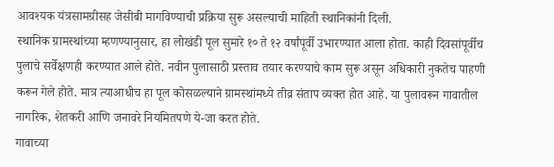आवश्यक यंत्रसामग्रीसह जेसीबी मागविण्याची प्रक्रिया सुरू असल्याची माहिती स्थानिकांनी दिली.
स्थानिक ग्रामस्थांच्या म्हणण्यानुसार, हा लोखंडी पूल सुमारे १० ते १२ वर्षांपूर्वी उभारण्यात आला होता. काही दिवसांपूर्वीच पुलाचे सर्वेक्षणही करण्यात आले होते. नवीन पुलासाठी प्रस्ताव तयार करण्याचे काम सुरू असून अधिकारी नुकतेच पाहणी करून गेले होते. मात्र त्याआधीच हा पूल कोसळल्याने ग्रामस्थांमध्ये तीव्र संताप व्यक्त होत आहे. या पुलावरून गावातील नागरिक, शेतकरी आणि जनावरे नियमितपणे ये-जा करत होते.
गावाच्या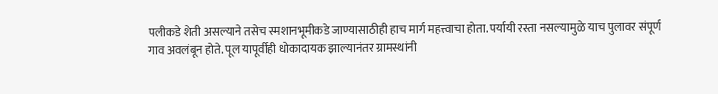पलीकडे शेती असल्याने तसेच स्मशानभूमीकडे जाण्यासाठीही हाच मार्ग महत्त्वाचा होता. पर्यायी रस्ता नसल्यामुळे याच पुलावर संपूर्ण गाव अवलंबून होते. पूल यापूर्वीही धोकादायक झाल्यानंतर ग्रामस्थांनी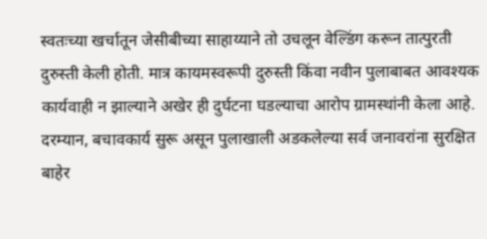स्वतःच्या खर्चातून जेसीबीच्या साहाय्याने तो उचलून वेल्डिंग करून तात्पुरती दुरुस्ती केली होती. मात्र कायमस्वरूपी दुरुस्ती किंवा नवीन पुलाबाबत आवश्यक कार्यवाही न झाल्याने अखेर ही दुर्घटना घडल्याचा आरोप ग्रामस्थांनी केला आहे. दरम्यान, बचावकार्य सुरू असून पुलाखाली अडकलेल्या सर्व जनावरांना सुरक्षित बाहेर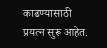काढण्यासाठी प्रयत्न सुरू आहेत.